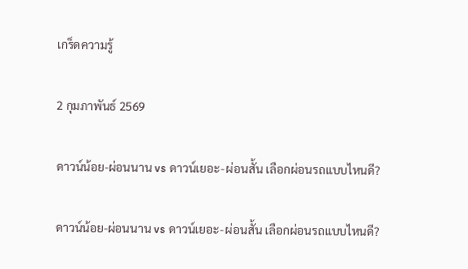เกร็ดความรู้

2 กุมภาพันธ์ 2569

ดาวน์น้อย-ผ่อนนาน vs ดาวน์เยอะ-ผ่อนสั้น เลือกผ่อนรถแบบไหนดี?

ดาวน์น้อย-ผ่อนนาน vs ดาวน์เยอะ-ผ่อนสั้น เลือกผ่อนรถแบบไหนดี?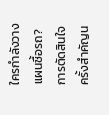ใครกำลังวางแผนซื้อรถ? การตัดสินใจครั้งสำคัญน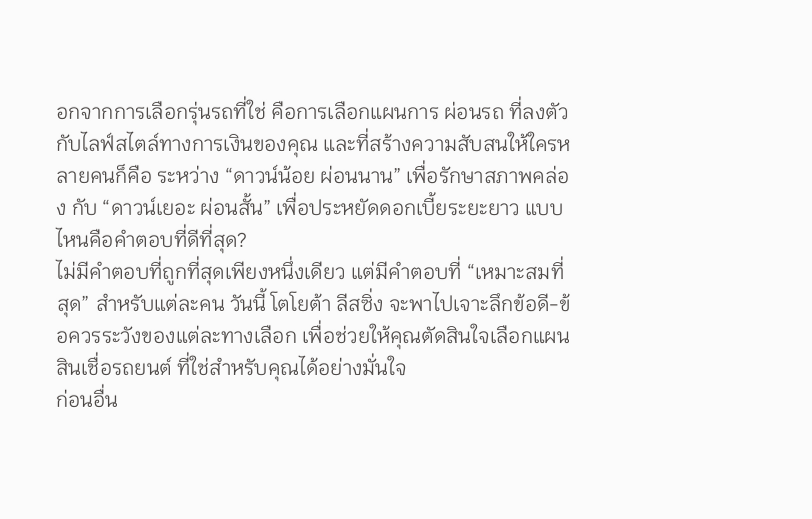อกจากการเลือกรุ่นรถที่ใช่ คือการเลือกแผนการ ผ่อนรถ ที่ลงตัวกับไลฟ์สไตล์ทางการเงินของคุณ และที่สร้างความสับสนให้ใครหลายคนก็คือ ระหว่าง “ดาวน์น้อย ผ่อนนาน” เพื่อรักษาสภาพคล่อง กับ “ดาวน์เยอะ ผ่อนสั้น” เพื่อประหยัดดอกเบี้ยระยะยาว แบบไหนคือคำตอบที่ดีที่สุด?
ไม่มีคำตอบที่ถูกที่สุดเพียงหนึ่งเดียว แต่มีคำตอบที่ “เหมาะสมที่สุด” สำหรับแต่ละคน วันนี้ โตโยต้า ลีสซิ่ง จะพาไปเจาะลึกข้อดี-ข้อควรระวังของแต่ละทางเลือก เพื่อช่วยให้คุณตัดสินใจเลือกแผนสินเชื่อรถยนต์ ที่ใช่สำหรับคุณได้อย่างมั่นใจ
ก่อนอื่น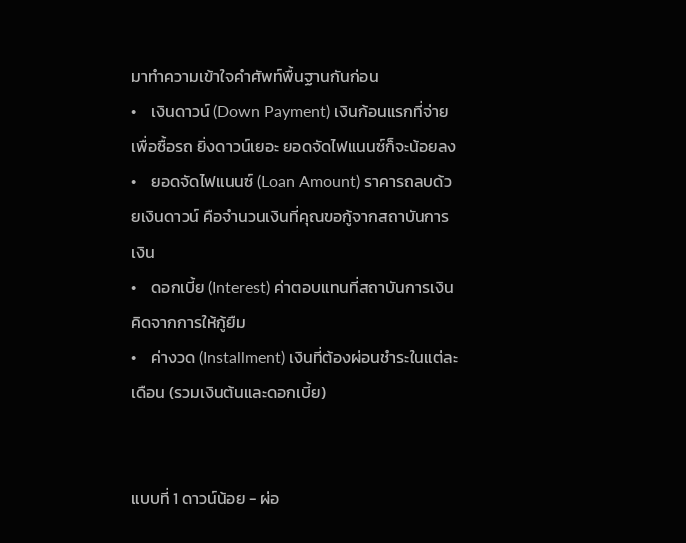มาทำความเข้าใจคำศัพท์พื้นฐานกันก่อน
•    เงินดาวน์ (Down Payment) เงินก้อนแรกที่จ่ายเพื่อซื้อรถ ยิ่งดาวน์เยอะ ยอดจัดไฟแนนซ์ก็จะน้อยลง
•    ยอดจัดไฟแนนซ์ (Loan Amount) ราคารถลบด้วยเงินดาวน์ คือจำนวนเงินที่คุณขอกู้จากสถาบันการเงิน
•    ดอกเบี้ย (Interest) ค่าตอบแทนที่สถาบันการเงินคิดจากการให้กู้ยืม
•    ค่างวด (Installment) เงินที่ต้องผ่อนชำระในแต่ละเดือน (รวมเงินต้นและดอกเบี้ย)


แบบที่ 1 ดาวน์น้อย - ผ่อ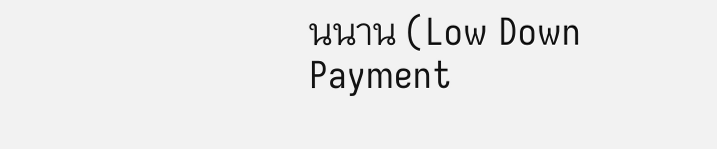นนาน (Low Down Payment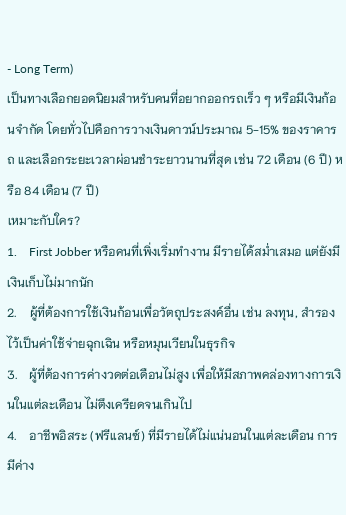- Long Term)
เป็นทางเลือกยอดนิยมสำหรับคนที่อยากออกรถเร็ว ๆ หรือมีเงินก้อนจำกัด โดยทั่วไปคือการวางเงินดาวน์ประมาณ 5-15% ของราคารถ และเลือกระยะเวลาผ่อนชำระยาวนานที่สุด เช่น 72 เดือน (6 ปี) หรือ 84 เดือน (7 ปี)
เหมาะกับใคร?
1.    First Jobber หรือคนที่เพิ่งเริ่มทำงาน มีรายได้สม่ำเสมอ แต่ยังมีเงินเก็บไม่มากนัก
2.    ผู้ที่ต้องการใช้เงินก้อนเพื่อวัตถุประสงค์อื่น เช่น ลงทุน, สำรองไว้เป็นค่าใช้จ่ายฉุกเฉิน หรือหมุนเวียนในธุรกิจ
3.    ผู้ที่ต้องการค่างวดต่อเดือนไม่สูง เพื่อให้มีสภาพคล่องทางการเงินในแต่ละเดือน ไม่ตึงเครียดจนเกินไป
4.    อาชีพอิสระ (ฟรีแลนซ์) ที่มีรายได้ไม่แน่นอนในแต่ละเดือน การมีค่าง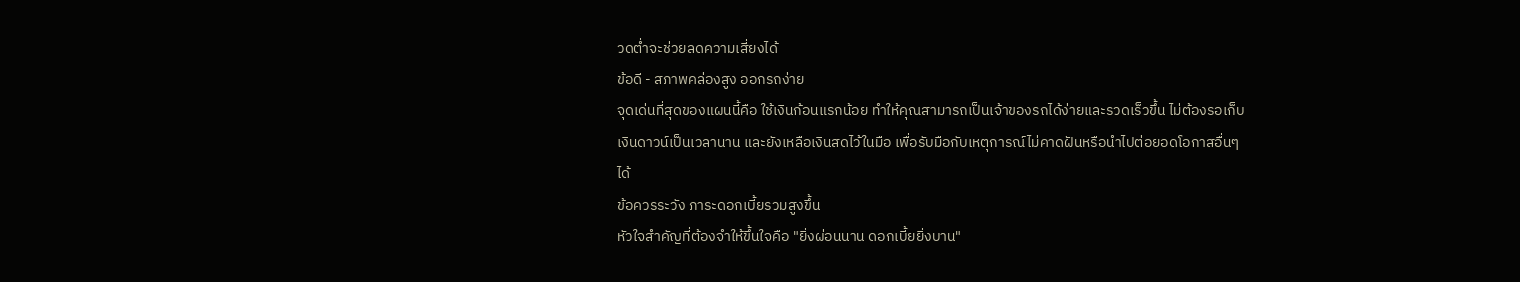วดต่ำจะช่วยลดความเสี่ยงได้
ข้อดี - สภาพคล่องสูง ออกรถง่าย
จุดเด่นที่สุดของแผนนี้คือ ใช้เงินก้อนแรกน้อย ทำให้คุณสามารถเป็นเจ้าของรถได้ง่ายและรวดเร็วขึ้น ไม่ต้องรอเก็บเงินดาวน์เป็นเวลานาน และยังเหลือเงินสดไว้ในมือ เพื่อรับมือกับเหตุการณ์ไม่คาดฝันหรือนำไปต่อยอดโอกาสอื่นๆ ได้
ข้อควรระวัง ภาระดอกเบี้ยรวมสูงขึ้น
หัวใจสำคัญที่ต้องจำให้ขึ้นใจคือ "ยิ่งผ่อนนาน ดอกเบี้ยยิ่งบาน"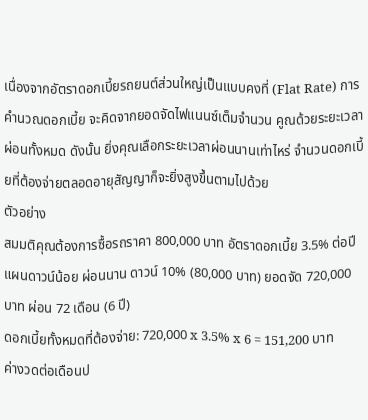เนื่องจากอัตราดอกเบี้ยรถยนต์ส่วนใหญ่เป็นแบบคงที่ (Flat Rate) การคำนวณดอกเบี้ย จะคิดจากยอดจัดไฟแนนซ์เต็มจำนวน คูณด้วยระยะเวลาผ่อนทั้งหมด ดังนั้น ยิ่งคุณเลือกระยะเวลาผ่อนนานเท่าไหร่ จำนวนดอกเบี้ยที่ต้องจ่ายตลอดอายุสัญญาก็จะยิ่งสูงขึ้นตามไปด้วย
ตัวอย่าง
สมมติคุณต้องการซื้อรถราคา 800,000 บาท อัตราดอกเบี้ย 3.5% ต่อปี
แผนดาวน์น้อย ผ่อนนาน ดาวน์ 10% (80,000 บาท) ยอดจัด 720,000 บาท ผ่อน 72 เดือน (6 ปี)
ดอกเบี้ยทั้งหมดที่ต้องจ่าย: 720,000 x 3.5% x 6 = 151,200 บาท
ค่างวดต่อเดือนป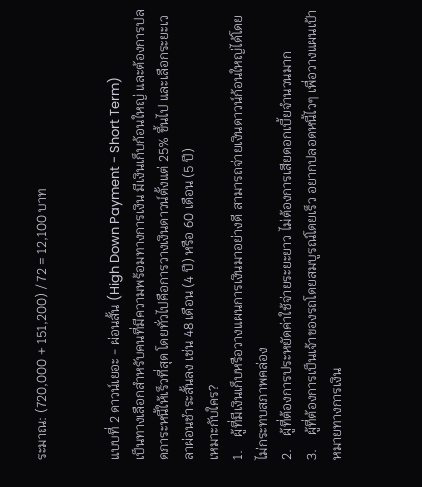ระมาณ: (720,000 + 151,200) / 72 = 12,100 บาท


แบบที่ 2 ดาวน์เยอะ - ผ่อนสั้น (High Down Payment - Short Term)
เป็นทางเลือกสำหรับคนที่มีความพร้อมทางการเงิน มีเงินเก็บก้อนใหญ่ และต้องการปลดภาระหนี้ให้เร็วที่สุด โดยทั่วไปคือการวางเงินดาวน์ตั้งแต่ 25% ขึ้นไป และเลือกระยะเวลาผ่อนชำระสั้นลง เช่น 48 เดือน (4 ปี) หรือ 60 เดือน (5 ปี)
เหมาะกับใคร?
1.    ผู้ที่มีเงินเก็บหรือวางแผนการเงินมาอย่างดี สามารถจ่ายเงินดาวน์ก้อนใหญ่ได้โดยไม่กระทบสภาพคล่อง
2.    ผู้ที่ต้องการประหยัดค่าใช้จ่ายระยะยาว ไม่ต้องการเสียดอกเบี้ยจำนวนมาก
3.    ผู้ที่ต้องการเป็นเจ้าของรถโดยสมบูรณ์โดยเร็ว อยากปลอดหนี้ไวๆ เพื่อวางแผนเป้าหมายทางการเงิน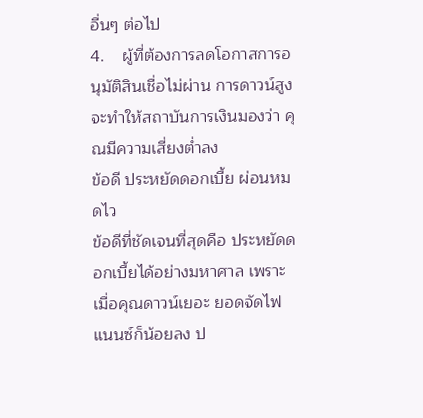อื่นๆ ต่อไป
4.    ผู้ที่ต้องการลดโอกาสการอนุมัติสินเชื่อไม่ผ่าน การดาวน์สูงจะทำให้สถาบันการเงินมองว่า คุณมีความเสี่ยงต่ำลง
ข้อดี ประหยัดดอกเบี้ย ผ่อนหมดไว
ข้อดีที่ชัดเจนที่สุดคือ ประหยัดดอกเบี้ยได้อย่างมหาศาล เพราะเมื่อคุณดาวน์เยอะ ยอดจัดไฟแนนซ์ก็น้อยลง ป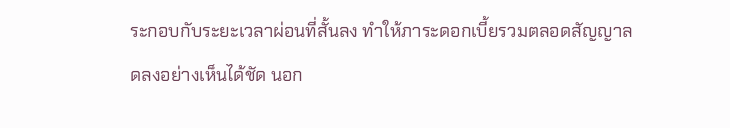ระกอบกับระยะเวลาผ่อนที่สั้นลง ทำให้ภาระดอกเบี้ยรวมตลอดสัญญาลดลงอย่างเห็นได้ชัด นอก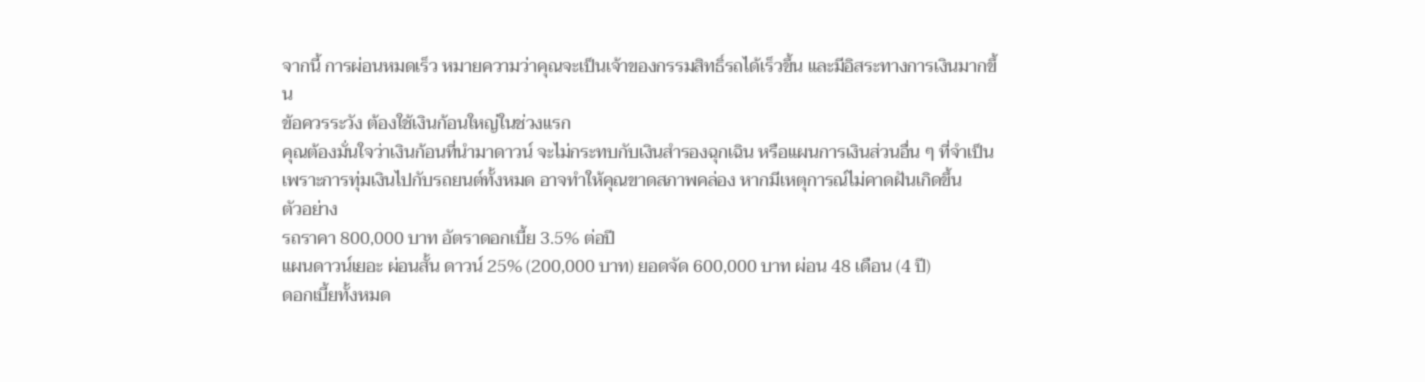จากนี้ การผ่อนหมดเร็ว หมายความว่าคุณจะเป็นเจ้าของกรรมสิทธิ์รถได้เร็วขึ้น และมีอิสระทางการเงินมากขึ้น
ข้อควรระวัง ต้องใช้เงินก้อนใหญ่ในช่วงแรก
คุณต้องมั่นใจว่าเงินก้อนที่นำมาดาวน์ จะไม่กระทบกับเงินสำรองฉุกเฉิน หรือแผนการเงินส่วนอื่น ๆ ที่จำเป็น เพราะการทุ่มเงินไปกับรถยนต์ทั้งหมด อาจทำให้คุณขาดสภาพคล่อง หากมีเหตุการณ์ไม่คาดฝันเกิดขึ้น
ตัวอย่าง
รถราคา 800,000 บาท อัตราดอกเบี้ย 3.5% ต่อปี
แผนดาวน์เยอะ ผ่อนสั้น ดาวน์ 25% (200,000 บาท) ยอดจัด 600,000 บาท ผ่อน 48 เดือน (4 ปี)
ดอกเบี้ยทั้งหมด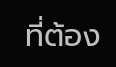ที่ต้อง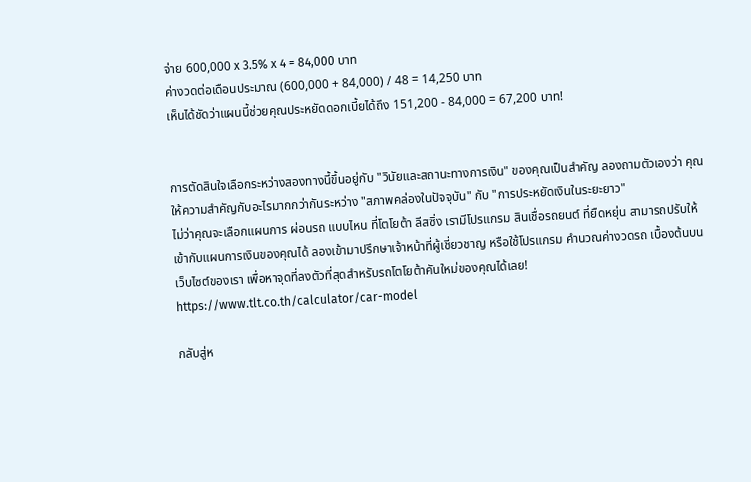จ่าย 600,000 x 3.5% x 4 = 84,000 บาท
ค่างวดต่อเดือนประมาณ (600,000 + 84,000) / 48 = 14,250 บาท
เห็นได้ชัดว่าแผนนี้ช่วยคุณประหยัดดอกเบี้ยได้ถึง 151,200 - 84,000 = 67,200 บาท!


การตัดสินใจเลือกระหว่างสองทางนี้ขึ้นอยู่กับ "วินัยและสถานะทางการเงิน" ของคุณเป็นสำคัญ ลองถามตัวเองว่า คุณให้ความสำคัญกับอะไรมากกว่ากันระหว่าง "สภาพคล่องในปัจจุบัน" กับ "การประหยัดเงินในระยะยาว"
ไม่ว่าคุณจะเลือกแผนการ ผ่อนรถ แบบไหน ที่โตโยต้า ลีสซิ่ง เรามีโปรแกรม สินเชื่อรถยนต์ ที่ยืดหยุ่น สามารถปรับให้เข้ากับแผนการเงินของคุณได้ ลองเข้ามาปรึกษาเจ้าหน้าที่ผู้เชี่ยวชาญ หรือใช้โปรแกรม คำนวณค่างวดรถ เบื้องต้นบนเว็บไซต์ของเรา เพื่อหาจุดที่ลงตัวที่สุดสำหรับรถโตโยต้าคันใหม่ของคุณได้เลย! https://www.tlt.co.th/calculator/car-model

กลับสู่ห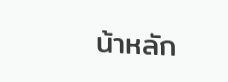น้าหลัก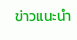ข่าวแนะนำ